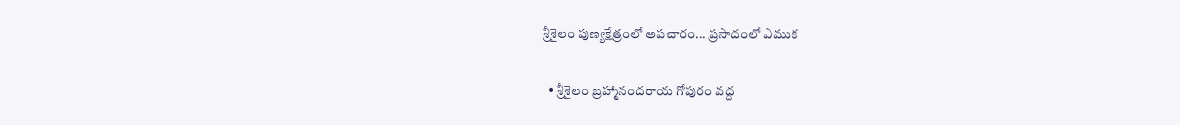శ్రీశైలం పుణ్యక్షేత్రంలో అపచారం... ప్రసాదంలో ఎముక

  • శ్రీశైలం బ్రహ్మానందరాయ గోపురం వద్ద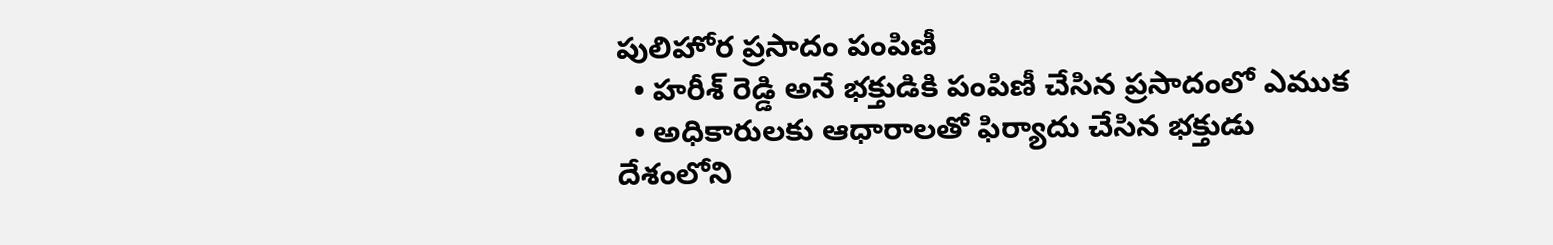పులిహోర ప్రసాదం పంపిణీ
  • హరీశ్ రెడ్డి అనే భక్తుడికి పంపిణీ చేసిన ప్రసాదంలో ఎముక
  • అధికారులకు ఆధారాలతో ఫిర్యాదు చేసిన భక్తుడు
దేశంలోని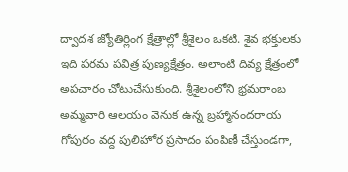ద్వాదశ జ్యోతిర్లింగ క్షేత్రాల్లో శ్రీశైలం ఒకటి. శైవ భక్తులకు ఇది పరమ పవిత్ర పుణ్యక్షేత్రం. అలాంటి దివ్య క్షేత్రంలో అపచారం చోటుచేసుకుంది. శ్రీశైలంలోని భ్రమరాంబ అమ్మవారి ఆలయం వెనుక ఉన్న బ్రహ్మానందరాయ గోపురం వద్ద పులిహోర ప్రసాదం పంపిణీ చేస్తుండగా,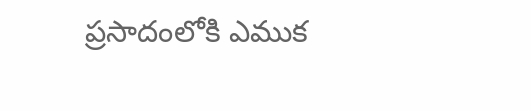ప్రసాదంలోకి ఎముక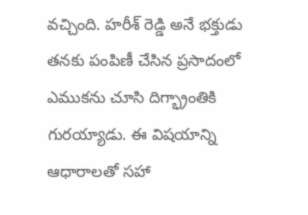వచ్చింది. హరీశ్ రెడ్డి అనే భక్తుడు తనకు పంపిణీ చేసిన ప్రసాదంలో ఎముకను చూసి దిగ్భ్రాంతికి గురయ్యాడు. ఈ విషయాన్ని ఆధారాలతో సహా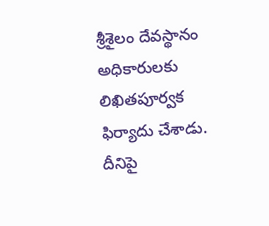శ్రీశైలం దేవస్థానం అధికారులకు లిఖితపూర్వక ఫిర్యాదు చేశాడు. దీనిపై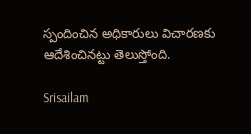స్పందించిన అధికారులు విచారణకు ఆదేశించినట్టు తెలుస్తోంది.

Srisailam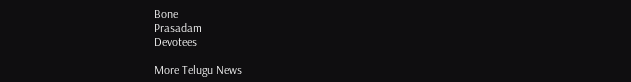Bone
Prasadam
Devotees

More Telugu News